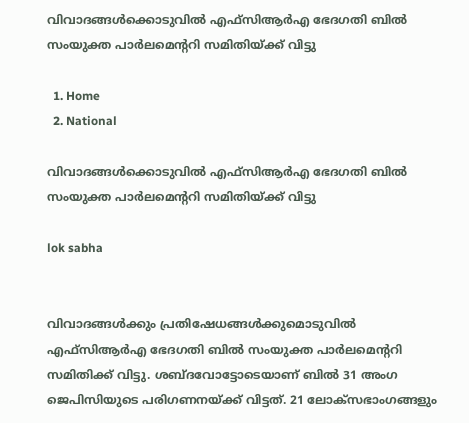വിവാദങ്ങൾക്കൊടുവിൽ എഫ്‌സിആർഎ ഭേദഗതി ബിൽ സംയുക്ത പാർലമെന്ററി സമിതിയ്ക്ക് വിട്ടു

  1. Home
  2. National

വിവാദങ്ങൾക്കൊടുവിൽ എഫ്‌സിആർഎ ഭേദഗതി ബിൽ സംയുക്ത പാർലമെന്ററി സമിതിയ്ക്ക് വിട്ടു

lok sabha


വിവാദങ്ങൾക്കും പ്രതിഷേധങ്ങൾക്കുമൊടുവിൽ എഫ്‌സിആർഎ ഭേദഗതി ബിൽ സംയുക്ത പാർലമെന്ററി സമിതിക്ക് വിട്ടു. ശബ്ദവോട്ടോടെയാണ് ബിൽ 31 അംഗ ജെപിസിയുടെ പരിഗണനയ്ക്ക് വിട്ടത്. 21 ലോക്‌സഭാംഗങ്ങളും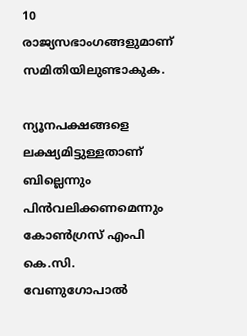10 രാജ്യസഭാംഗങ്ങളുമാണ് സമിതിയിലുണ്ടാകുക.

ന്യൂനപക്ഷങ്ങളെ ലക്ഷ്യമിട്ടുള്ളതാണ് ബില്ലെന്നും പിൻവലിക്കണമെന്നും കോൺഗ്രസ് എംപി കെ.സി. വേണുഗോപാൽ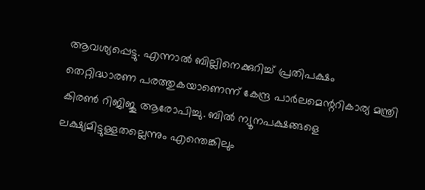ആവശ്യപ്പെട്ടു. എന്നാൽ ബില്ലിനെക്കുറിച്ച് പ്രതിപക്ഷം തെറ്റിദ്ധാരണ പരത്തുകയാണെന്ന് കേന്ദ്ര പാർലമെന്ററികാര്യ മന്ത്രി കിരൺ റിജിജു ആരോപിച്ചു. ബിൽ ന്യൂനപക്ഷങ്ങളെ ലക്ഷ്യമിട്ടുള്ളതല്ലെന്നും എന്തെങ്കിലും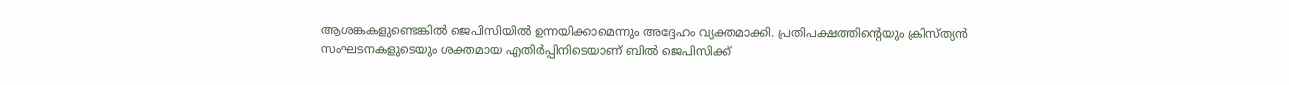ആശങ്കകളുണ്ടെങ്കിൽ ജെപിസിയിൽ ഉന്നയിക്കാമെന്നും അദ്ദേഹം വ്യക്തമാക്കി. പ്രതിപക്ഷത്തിന്റെയും ക്രിസ്ത്യൻ സംഘടനകളുടെയും ശക്തമായ എതിർപ്പിനിടെയാണ് ബിൽ ജെപിസിക്ക്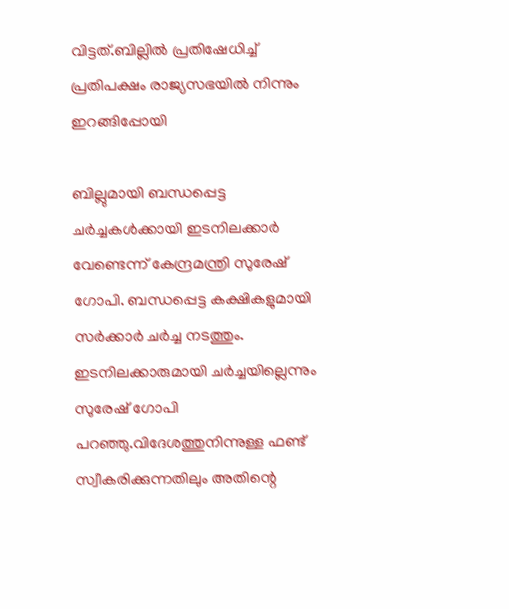വിട്ടത്.ബില്ലിൽ പ്രതിഷേധിച്ച് പ്രതിപക്ഷം രാജ്യസഭയിൽ നിന്നും ഇറങ്ങിപ്പോയി

ബില്ലുമായി ബന്ധപ്പെട്ട ചർച്ചകൾക്കായി ഇടനിലക്കാർ വേണ്ടെന്ന് കേന്ദ്രമന്ത്രി സുരേഷ് ഗോപി. ബന്ധപ്പെട്ട കക്ഷികളുമായി സർക്കാർ ചർച്ച നടത്തും. ഇടനിലക്കാരുമായി ചർച്ചയില്ലെന്നും സുരേഷ് ഗോപി പറഞ്ഞു.വിദേശത്തുനിന്നുള്ള ഫണ്ട് സ്വീകരിക്കുന്നതിലും അതിന്റെ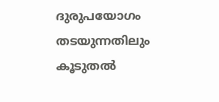ദുരുപയോഗം തടയുന്നതിലും കൂടുതൽ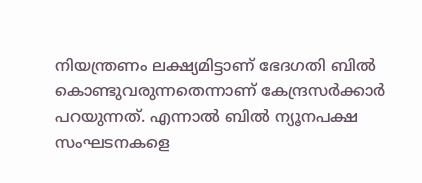നിയന്ത്രണം ലക്ഷ്യമിട്ടാണ് ഭേദഗതി ബിൽ കൊണ്ടുവരുന്നതെന്നാണ് കേന്ദ്രസർക്കാർ പറയുന്നത്. എന്നാൽ ബിൽ ന്യൂനപക്ഷ സംഘടനകളെ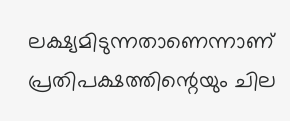ലക്ഷ്യമിടുന്നതാണെന്നാണ് പ്രതിപക്ഷത്തിന്റെയും ചില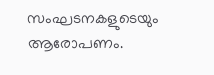സംഘടനകളുടെയും ആരോപണം.